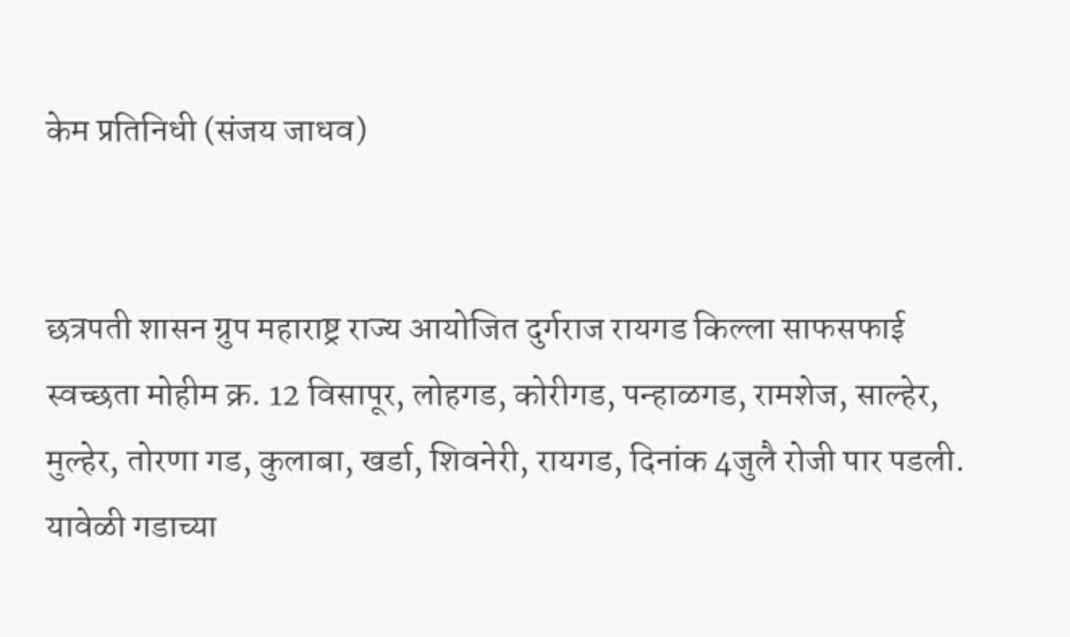केम प्रतिनिधी (संजय जाधव)


छत्रपती शासन ग्रुप महाराष्ट्र राज्य आयोजित दुर्गराज रायगड किल्ला साफसफाई स्वच्छता मोहीम क्र. 12 विसापूर, लोहगड, कोरीगड, पन्हाळगड, रामशेज, साल्हेर, मुल्हेर, तोरणा गड, कुलाबा, खर्डा, शिवनेरी, रायगड, दिनांक 4जुलै रोजी पार पडली.
यावेळी गडाच्या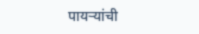पायऱ्यांची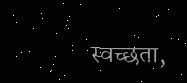स्वच्छता,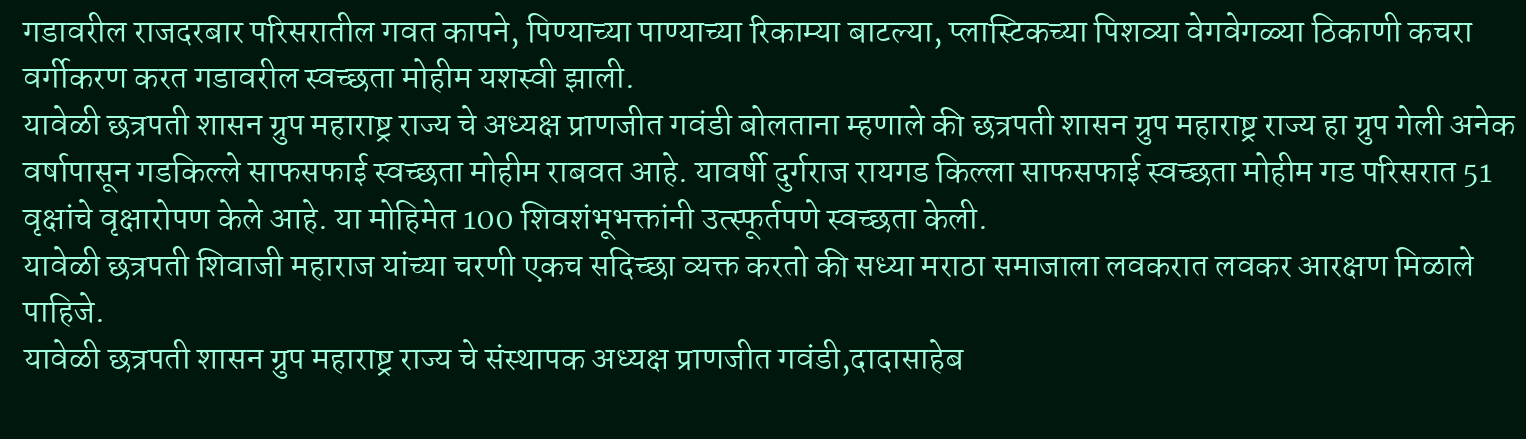गडावरील राजदरबार परिसरातील गवत कापने, पिण्याच्या पाण्याच्या रिकाम्या बाटल्या, प्लास्टिकच्या पिशव्या वेगवेगळ्या ठिकाणी कचरा वर्गीकरण करत गडावरील स्वच्छता मोहीम यशस्वी झाली.
यावेळी छत्रपती शासन ग्रुप महाराष्ट्र राज्य चे अध्यक्ष प्राणजीत गवंडी बोलताना म्हणाले की छत्रपती शासन ग्रुप महाराष्ट्र राज्य हा ग्रुप गेली अनेक वर्षापासून गडकिल्ले साफसफाई स्वच्छता मोहीम राबवत आहे. यावर्षी दुर्गराज रायगड किल्ला साफसफाई स्वच्छता मोहीम गड परिसरात 51 वृक्षांचे वृक्षारोपण केले आहे. या मोहिमेत 100 शिवशंभूभक्तांनी उत्स्फूर्तपणे स्वच्छता केली.
यावेळी छत्रपती शिवाजी महाराज यांच्या चरणी एकच सदिच्छा व्यक्त करतो की सध्या मराठा समाजाला लवकरात लवकर आरक्षण मिळाले पाहिजे.
यावेळी छत्रपती शासन ग्रुप महाराष्ट्र राज्य चे संस्थापक अध्यक्ष प्राणजीत गवंडी,दादासाहेब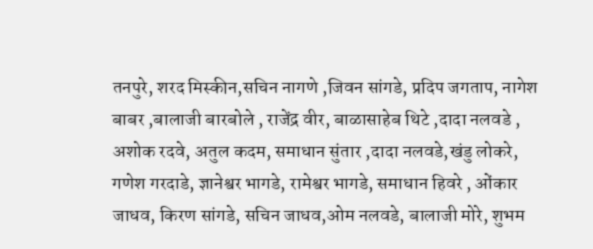तनपुरे, शरद मिस्कीन,सचिन नागणे ,जिवन सांगडे, प्रदिप जगताप, नागेश बाबर ,बालाजी बारबोले , राजेंद्र वीर, बाळासाहेब थिटे ,दादा नलवडे , अशोक रदवे, अतुल कदम, समाधान सुंतार ,दादा नलवडे,खंडु लोकरे, गणेश गरदाडे, ज्ञानेश्वर भागडे, रामेश्वर भागडे, समाधान हिवरे , ओंकार जाधव, किरण सांगडे, सचिन जाधव,ओम नलवडे, बालाजी मोरे, शुभम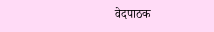वेदपाठक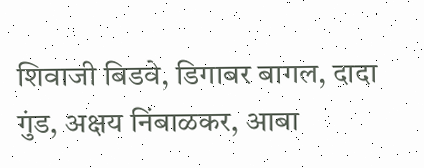शिवाजी बिडवे, डिगाबर बागल, दादा गुंड, अक्षय निंबाळकर, आबा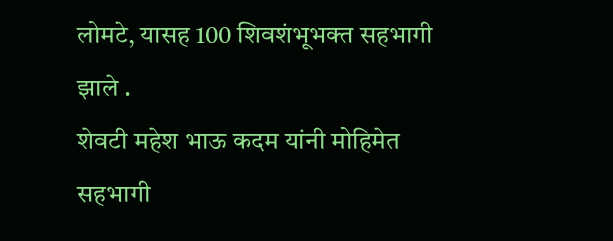लोमटे, यासह 100 शिवशंभूभक्त सहभागी झाले .
शेवटी महेश भाऊ कदम यांनी मोहिमेत सहभागी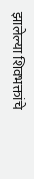झालेल्या शिवभक्तांचे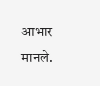आभार मानले.